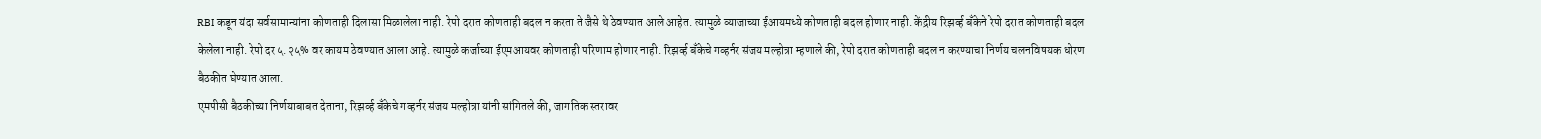RBI कडून यंदा सर्वसामान्यांना कोणताही दिलासा मिळालेला नाही. रेपो दरात कोणताही बदल न करता ते जैसे थे ठेवण्यात आले आहेत. त्यामुळे व्याजाच्या ईआयमध्ये कोणताही बदल होणार नाही. केंद्रीय रिझर्व्ह बँकेने रेपो दरात कोणताही बदल केलेला नाही. रेपो दर ५.२५% वर कायम ठेवण्यात आला आहे. त्यामुळे कर्जाच्या ईएमआयवर कोणताही परिणाम होणार नाही. रिझर्व्ह बँकेचे गव्हर्नर संजय मल्होत्रा म्हणाले की, रेपो दरात कोणताही बदल न करण्याचा निर्णय चलनविषयक धोरण बैठकीत घेण्यात आला.
एमपीसी बैठकीच्या निर्णयाबाबत देताना, रिझर्व्ह बँकेचे गव्हर्नर संजय मल्होत्रा यांनी सांगितले की, जागतिक स्तरावर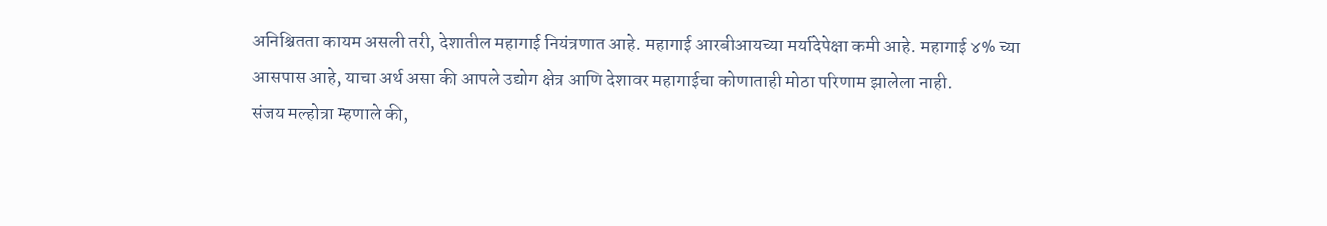अनिश्चितता कायम असली तरी, देशातील महागाई नियंत्रणात आहे. महागाई आरबीआयच्या मर्यादेपेक्षा कमी आहे. महागाई ४% च्या आसपास आहे, याचा अर्थ असा की आपले उद्योग क्षेत्र आणि देशावर महागाईचा कोणाताही मोठा परिणाम झालेला नाही.
संजय मल्होत्रा म्हणाले की,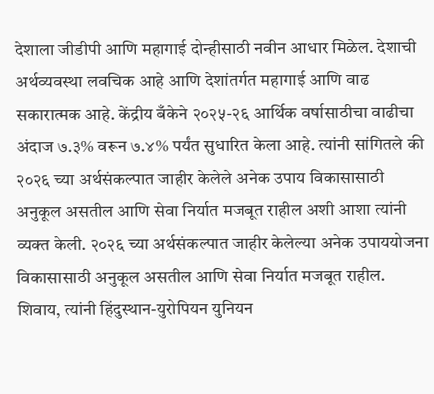देशाला जीडीपी आणि महागाई दोन्हीसाठी नवीन आधार मिळेल. देशाची अर्थव्यवस्था लवचिक आहे आणि देशांतर्गत महागाई आणि वाढ सकारात्मक आहे. केंद्रीय बँकेने २०२५-२६ आर्थिक वर्षासाठीचा वाढीचा अंदाज ७.३% वरून ७.४% पर्यंत सुधारित केला आहे. त्यांनी सांगितले की २०२६ च्या अर्थसंकल्पात जाहीर केलेले अनेक उपाय विकासासाठी अनुकूल असतील आणि सेवा निर्यात मजबूत राहील अशी आशा त्यांनी व्यक्त केली. २०२६ च्या अर्थसंकल्पात जाहीर केलेल्या अनेक उपाययोजना विकासासाठी अनुकूल असतील आणि सेवा निर्यात मजबूत राहील. शिवाय, त्यांनी हिंदुस्थान-युरोपियन युनियन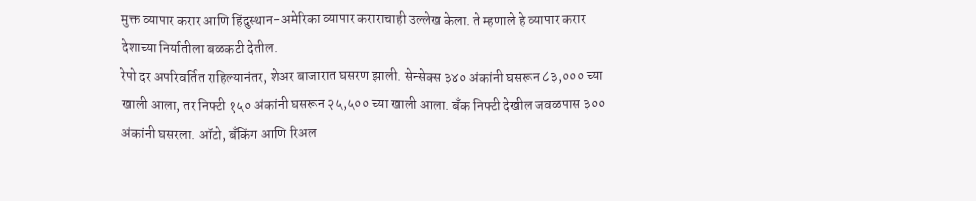मुक्त व्यापार करार आणि हिंदुस्थान-अमेरिका व्यापार कराराचाही उल्लेख केला. ते म्हणाले हे व्यापार करार देशाच्या निर्यातीला बळकटी देतील.
रेपो दर अपरिवर्तित राहिल्यानंतर, शेअर बाजारात घसरण झाली. सेन्सेक्स ३४० अंकांनी घसरून ८३,००० च्या खाली आला, तर निफ्टी १५० अंकांनी घसरून २५,५०० च्या खाली आला. बँक निफ्टी देखील जवळपास ३०० अंकांनी घसरला. ऑटो, बँकिंग आणि रिअल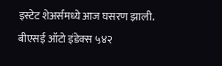इस्टेट शेअर्समध्ये आज घसरण झाली. बीएसई ऑटो इंडेक्स ५४२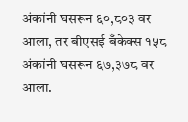अंकांनी घसरून ६०,८०३ वर आला, तर बीएसई बँकेक्स १५८ अंकांनी घसरून ६७,३७८ वर आला.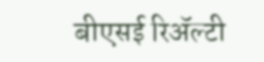बीएसई रिॲल्टी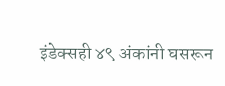इंडेक्सही ४९ अंकांनी घसरून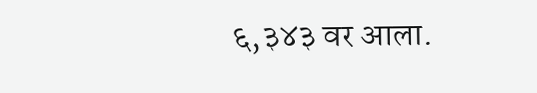६,३४३ वर आला.